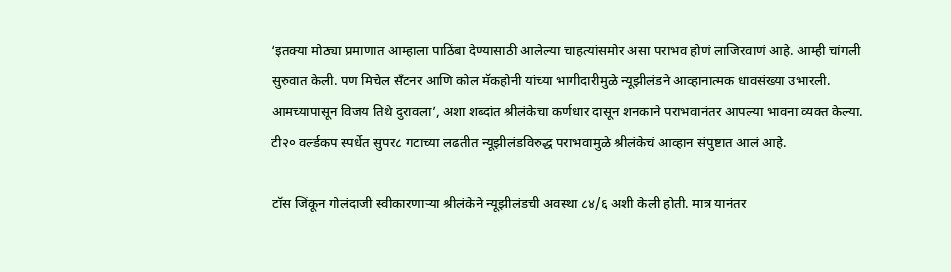‘इतक्या मोठ्या प्रमाणात आम्हाला पाठिंबा देण्यासाठी आलेल्या चाहत्यांसमोर असा पराभव होणं लाजिरवाणं आहे. आम्ही चांगली सुरुवात केली. पण मिचेल सँटनर आणि कोल मॅकहोनी यांच्या भागीदारीमुळे न्यूझीलंडने आव्हानात्मक धावसंख्या उभारली. आमच्यापासून विजय तिथे दुरावला’, अशा शब्दांत श्रीलंकेचा कर्णधार दासून शनकाने पराभवानंतर आपल्या भावना व्यक्त केल्या. टी२० वर्ल्डकप स्पर्धेत सुपर८ गटाच्या लढतीत न्यूझीलंडविरुद्ध पराभवामुळे श्रीलंकेचं आव्हान संपुष्टात आलं आहे.

टॉस जिंकून गोलंदाजी स्वीकारणाऱ्या श्रीलंकेने न्यूझीलंडची अवस्था ८४/६ अशी केली होती. मात्र यानंतर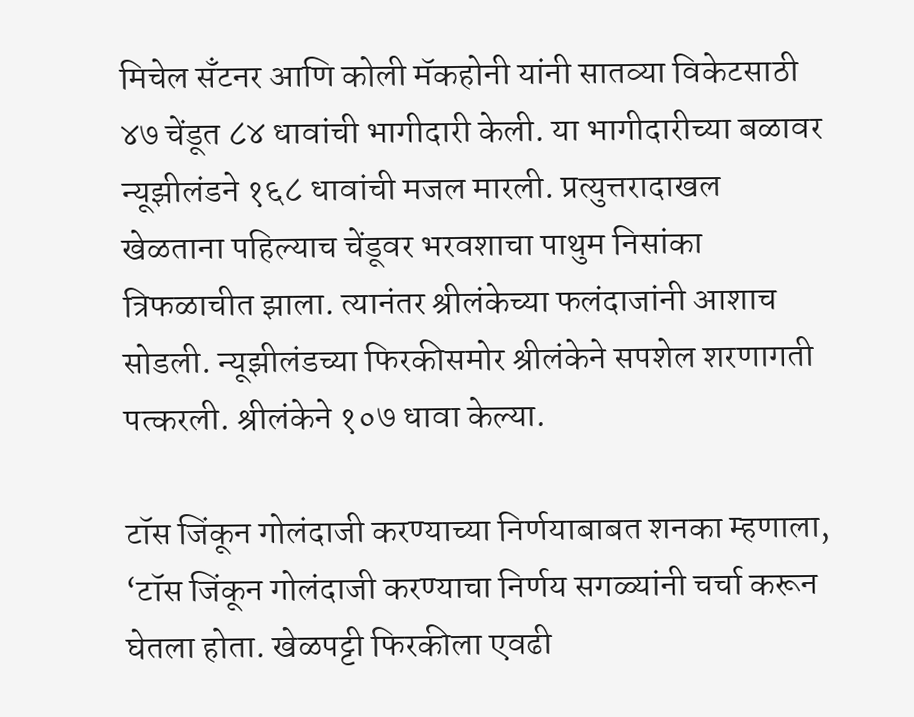मिचेल सँटनर आणि कोली मॅकहोनी यांनी सातव्या विकेटसाठी ४७ चेंडूत ८४ धावांची भागीदारी केली. या भागीदारीच्या बळावर न्यूझीलंडने १६८ धावांची मजल मारली. प्रत्युत्तरादाखल खेळताना पहिल्याच चेंडूवर भरवशाचा पाथुम निसांका त्रिफळाचीत झाला. त्यानंतर श्रीलंकेच्या फलंदाजांनी आशाच सोडली. न्यूझीलंडच्या फिरकीसमोर श्रीलंकेने सपशेल शरणागती पत्करली. श्रीलंकेने १०७ धावा केल्या.

टॉस जिंकून गोलंदाजी करण्याच्या निर्णयाबाबत शनका म्हणाला, ‘टॉस जिंकून गोलंदाजी करण्याचा निर्णय सगळ्यांनी चर्चा करून घेतला होता. खेळपट्टी फिरकीला एवढी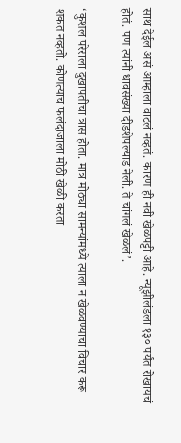साथ देईल असं आम्हाला वाटलं नव्हतं. कारण ही नवी खेळपट्टी आहे. न्यूझीलंडला १३० पर्यंत रोखायचं होतं. पण त्यांनी धावसंख्या दीडशेपल्याड नेली. ते चांगलं खेळलं’.

‘कुशल परेराला दुखापतीचा त्रास होता. मात्र मोठ्या सामन्यांमध्ये त्याला न खेळवण्याचा विचार करू शकत नव्हतो. कोणत्याच फलंदाजाला मोठी खेळी करता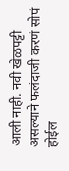आली नाही. नवी खेळपट्टी असल्याने फलंदाजी करणं सोपं होईल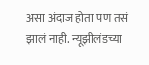असा अंदाज होता पण तसं झालं नाही. न्यूझीलंडच्या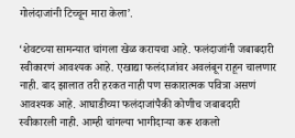गोलंदाजांनी टिच्चून मारा केला’.

‘शेवटच्या सामन्यात चांगला खेळ करायचा आहे. फलंदाजांनी जबाबदारी स्वीकारणं आवश्यक आहे. एखाद्या फलंदाजांवर अवलंबून राहून चालणार नाही. बाद झालात तरी हरकत नाही पण सकारात्मक पवित्रा असणं आवश्यक आहे. आघाडीच्या फलंदाजांपैकी कोणीच जबाबदारी स्वीकारली नाही. आम्ही चांगल्या भागीदाऱ्या करू शकलो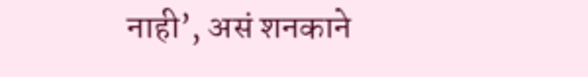नाही’, असं शनकाने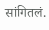सांगितलं.